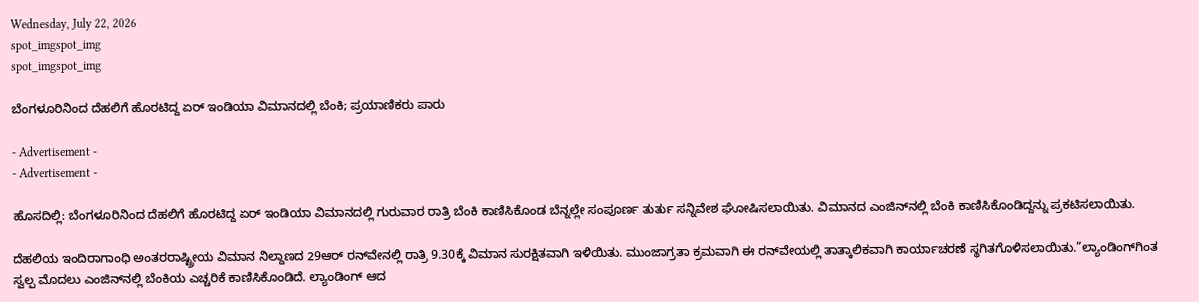Wednesday, July 22, 2026
spot_imgspot_img
spot_imgspot_img

ಬೆಂಗಳೂರಿನಿಂದ ದೆಹಲಿಗೆ ಹೊರಟಿದ್ದ ಏರ್ ಇಂಡಿಯಾ ವಿಮಾನದಲ್ಲಿ ಬೆಂಕಿ; ಪ್ರಯಾಣಿಕರು ಪಾರು

- Advertisement -
- Advertisement -

ಹೊಸದಿಲ್ಲಿ: ಬೆಂಗಳೂರಿನಿಂದ ದೆಹಲಿಗೆ ಹೊರಟಿದ್ದ ಏರ್ ಇಂಡಿಯಾ ವಿಮಾನದಲ್ಲಿ ಗುರುವಾರ ರಾತ್ರಿ ಬೆಂಕಿ ಕಾಣಿಸಿಕೊಂಡ ಬೆನ್ನಲ್ಲೇ ಸಂಪೂರ್ಣ ತುರ್ತು ಸನ್ನಿವೇಶ ಘೋಷಿಸಲಾಯಿತು. ವಿಮಾನದ ಎಂಜಿನ್‌ನಲ್ಲಿ ಬೆಂಕಿ ಕಾಣಿಸಿಕೊಂಡಿದ್ದನ್ನು ಪ್ರಕಟಿಸಲಾಯಿತು.

ದೆಹಲಿಯ ಇಂದಿರಾಗಾಂಧಿ ಅಂತರರಾಷ್ಟ್ರೀಯ ವಿಮಾನ ನಿಲ್ದಾಣದ 29ಆರ್ ರನ್‌ವೇನಲ್ಲಿ ರಾತ್ರಿ 9.30ಕ್ಕೆ ವಿಮಾನ ಸುರಕ್ಷಿತವಾಗಿ ಇಳಿಯಿತು. ಮುಂಜಾಗ್ರತಾ ಕ್ರಮವಾಗಿ ಈ ರನ್‌ವೇಯಲ್ಲಿ ತಾತ್ಕಾಲಿಕವಾಗಿ ಕಾರ್ಯಾಚರಣೆ ಸ್ಥಗಿತಗೊಳಿಸಲಾಯಿತು.”ಲ್ಯಾಂಡಿಂಗ್‌ಗಿಂತ ಸ್ವಲ್ಪ ಮೊದಲು ಎಂಜಿನ್‌ನಲ್ಲಿ ಬೆಂಕಿಯ ಎಚ್ಚರಿಕೆ ಕಾಣಿಸಿಕೊಂಡಿದೆ. ಲ್ಯಾಂಡಿಂಗ್ ಆದ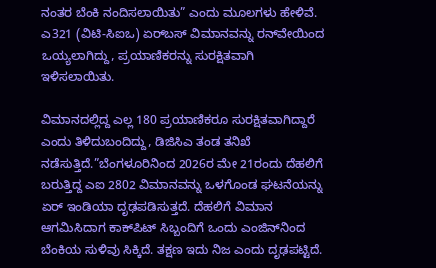ನಂತರ ಬೆಂಕಿ ನಂದಿಸಲಾಯಿತು” ಎಂದು ಮೂಲಗಳು ಹೇಳಿವೆ. ಎ321 (ವಿಟಿ-ಸಿಐಒ) ಏರ್‌ಬಸ್ ವಿಮಾನವನ್ನು ರನ್‌ವೇಯಿಂದ ಒಯ್ಯಲಾಗಿದ್ದು, ಪ್ರಯಾಣಿಕರನ್ನು ಸುರಕ್ಷಿತವಾಗಿ ಇಳಿಸಲಾಯಿತು.

ವಿಮಾನದಲ್ಲಿದ್ದ ಎಲ್ಲ 180 ಪ್ರಯಾಣಿಕರೂ ಸುರಕ್ಷಿತವಾಗಿದ್ದಾರೆ ಎಂದು ತಿಳಿದುಬಂದಿದ್ದು, ಡಿಜಿಸಿಎ ತಂಡ ತನಿಖೆ ನಡೆಸುತ್ತಿದೆ.”ಬೆಂಗಳೂರಿನಿಂದ 2026ರ ಮೇ 21ರಂದು ದೆಹಲಿಗೆ ಬರುತ್ತಿದ್ದ ಎಐ 2802 ವಿಮಾನವನ್ನು ಒಳಗೊಂಡ ಘಟನೆಯನ್ನು ಏರ್ ಇಂಡಿಯಾ ದೃಢಪಡಿಸುತ್ತದೆ. ದೆಹಲಿಗೆ ವಿಮಾನ ಆಗಮಿಸಿದಾಗ ಕಾಕ್‌ಪಿಟ್ ಸಿಬ್ಬಂದಿಗೆ ಒಂದು ಎಂಜಿನ್‌ನಿಂದ ಬೆಂಕಿಯ ಸುಳಿವು ಸಿಕ್ಕಿದೆ. ತಕ್ಷಣ ಇದು ನಿಜ ಎಂದು ದೃಢಪಟ್ಟಿದೆ.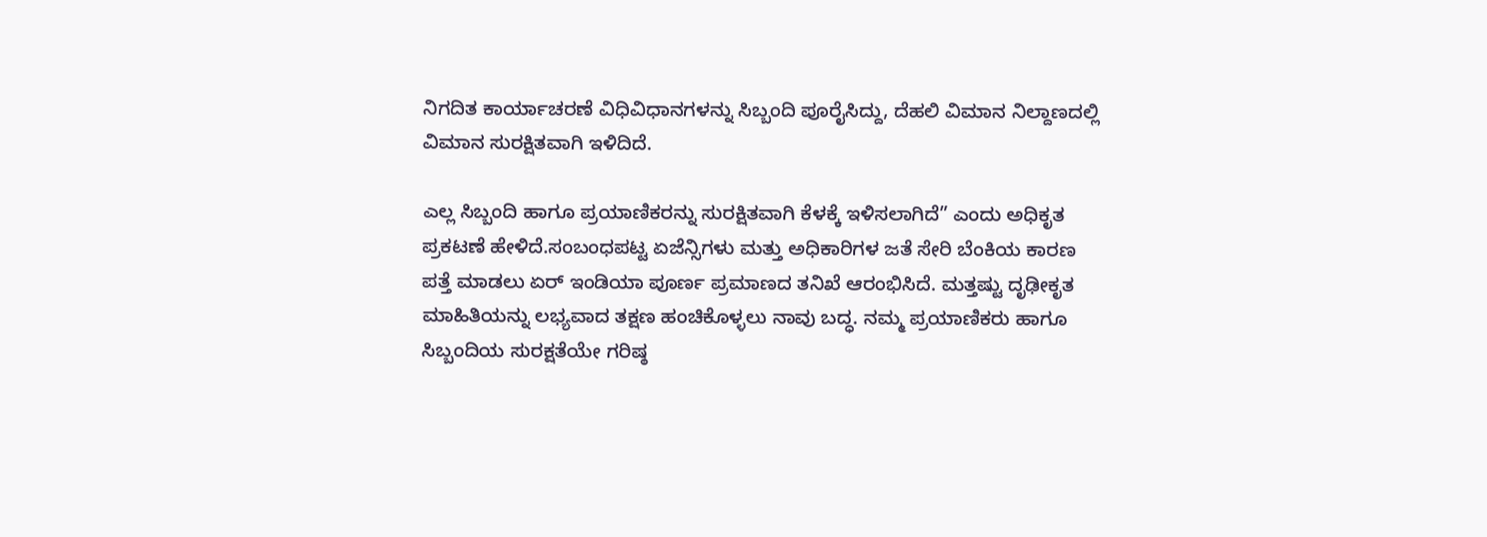ನಿಗದಿತ ಕಾರ್ಯಾಚರಣೆ ವಿಧಿವಿಧಾನಗಳನ್ನು ಸಿಬ್ಬಂದಿ ಪೂರೈಸಿದ್ದು, ದೆಹಲಿ ವಿಮಾನ ನಿಲ್ದಾಣದಲ್ಲಿ ವಿಮಾನ ಸುರಕ್ಷಿತವಾಗಿ ಇಳಿದಿದೆ.

ಎಲ್ಲ ಸಿಬ್ಬಂದಿ ಹಾಗೂ ಪ್ರಯಾಣಿಕರನ್ನು ಸುರಕ್ಷಿತವಾಗಿ ಕೆಳಕ್ಕೆ ಇಳಿಸಲಾಗಿದೆ” ಎಂದು ಅಧಿಕೃತ ಪ್ರಕಟಣೆ ಹೇಳಿದೆ.ಸಂಬಂಧಪಟ್ಟ ಏಜೆನ್ಸಿಗಳು ಮತ್ತು ಅಧಿಕಾರಿಗಳ ಜತೆ ಸೇರಿ ಬೆಂಕಿಯ ಕಾರಣ ಪತ್ತೆ ಮಾಡಲು ಏರ್ ಇಂಡಿಯಾ ಪೂರ್ಣ ಪ್ರಮಾಣದ ತನಿಖೆ ಆರಂಭಿಸಿದೆ. ಮತ್ತಷ್ಟು ದೃಢೀಕೃತ ಮಾಹಿತಿಯನ್ನು ಲಭ್ಯವಾದ ತಕ್ಷಣ ಹಂಚಿಕೊಳ್ಳಲು ನಾವು ಬದ್ಧ. ನಮ್ಮ ಪ್ರಯಾಣಿಕರು ಹಾಗೂ ಸಿಬ್ಬಂದಿಯ ಸುರಕ್ಷತೆಯೇ ಗರಿಷ್ಠ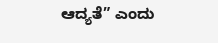ಆದ್ಯತೆ” ಎಂದು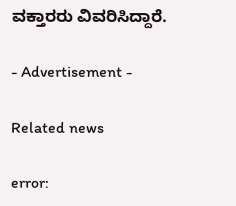ವಕ್ತಾರರು ವಿವರಿಸಿದ್ದಾರೆ.

- Advertisement -

Related news

error: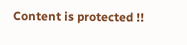Content is protected !!